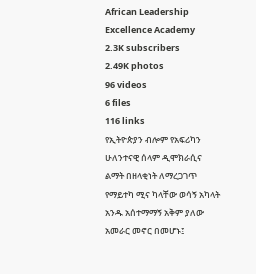African Leadership Excellence Academy
2.3K subscribers
2.49K photos
96 videos
6 files
116 links
የኢትዮጵያን ብሎም የአፍሪካን ሁለንተናዊ ሰላም ዲሞክራሲና ልማት በዘላቂነት ለማረጋገጥ የማይተካ ሚና ካላቸው ወሳኝ አካላት አንዱ አሰተማማኝ አቅም ያለው አመራር መኖር በመሆኑ፤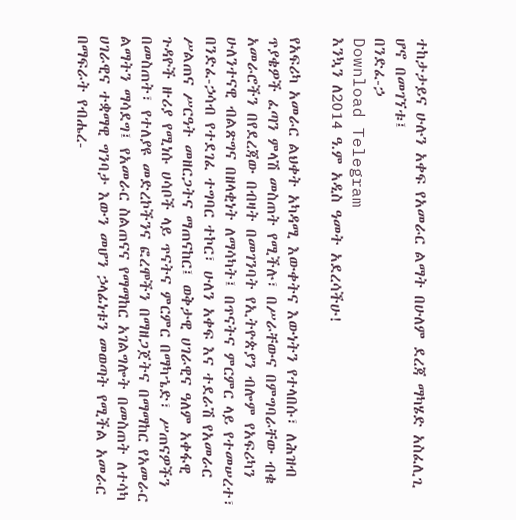ተከታታይና ሁሉን አቀፍ የአመራር ልማት በሁለም ደረጃ ማካሄድ አስፈሊጊ ሆኖ በመገኘቱ፤
በንድፈ-ኃ
Download Telegram
እንኳን ለ2014 ዓ.ም አዲስ ዓመት አደረሳችሁ!

የአፍሪካ አመራር ልህቀት አካዳሚ እውቀትና እውነትን የተላበሱ፣ ለሕዝብ ጥያቄዎች ፈጣን ምላሽ መስጠት የሚችሉ፣ በሥራቸውና በምግባራቸው ብቁ አመራሮችን በየደረጃው በብዛት በመገንባት የኢትዮጵያን ብሎም የአፍሪካን ሁለንተናዊ ብልጽግና በዘላቂነት ለማሳካት፤ በጥናትና ምርምር ላይ የተመሠረተ፣ በንድፈ-ኃሳብ የተደገፈ ተግባር ተኮር፣ ሁለን አቀፍ እና ተደራሽ የአመራር ሥልጠና ሥርዓት መዘርጋትና ማጠናከር፤ ወቅታዊ ሀገራዊና ዓለም አቀፋዊ ጉዳዮች ዙሪያ የሚነሱ ሀሳቦች ላይ ጥናትና ምርምር በማካኄድ፣ ሥጠናዎችን በመስጠት፣ የተለያዩ መድረኮችንና ፎረሞችን በማዘጋጀትና በማማከር የአመራር ልማትን ማሳደግ፤ የአመራር ስልጠናና የማማከር አገልግሎት በመስጠት ለተሳካ ሀገራዊና ተቋማዊ ግንባታ እውን መሆን ኃላፊነቱን መወጣት የሚችል አመራር በማፍራት የብሔረ-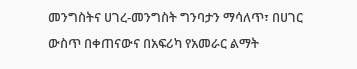መንግስትና ሀገረ-መንግስት ግንባታን ማሳለጥ፣ በሀገር ውስጥ በቀጠናውና በአፍሪካ የአመራር ልማት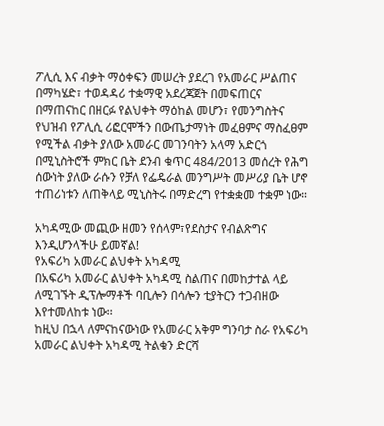ፖሊሲ እና ብቃት ማዕቀፍን መሠረት ያደረገ የአመራር ሥልጠና በማካሄድ፣ ተወዳዳሪ ተቋማዊ አደረጃጀት በመፍጠርና በማጠናከር በዘርፉ የልህቀት ማዕከል መሆን፣ የመንግስትና የህዝብ የፖሊሲ ሪፎርሞችን በውጤታማነት መፈፀምና ማስፈፀም የሚችል ብቃት ያለው አመራር መገንባትን አላማ አድርጎ በሚኒስትሮች ምክር ቤት ደንብ ቁጥር 484/2013 መሰረት የሕግ ሰውነት ያለው ራሱን የቻለ የፌዴራል መንግሥት መሥሪያ ቤት ሆኖ ተጠሪነቱን ለጠቅላይ ሚኒስትሩ በማድረግ የተቋቋመ ተቋም ነው።

አካዳሚው መጪው ዘመን የሰላም፣የደስታና የብልጽግና እንዲሆንላችሁ ይመኛል!
የአፍሪካ አመራር ልህቀት አካዳሚ
በአፍሪካ አመራር ልህቀት አካዳሚ ስልጠና በመከታተል ላይ ለሚገኙት ዲፕሎማቶች ባቢሎን በሳሎን ቲያትርን ተጋብዘው እየተመለከቱ ነው፡፡
ከዚህ በኋላ ለምናከናውነው የአመራር አቅም ግንባታ ስራ የአፍሪካ አመራር ልህቀት አካዳሚ ትልቁን ድርሻ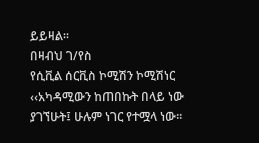ይይዛል፡፡
በዛብህ ገ/የስ
የሲቪል ሰርቪስ ኮሚሽን ኮሚሽነር
‹‹አካዳሚውን ከጠበኩት በላይ ነው ያገኘሁት፤ ሁሉም ነገር የተሟላ ነው፡፡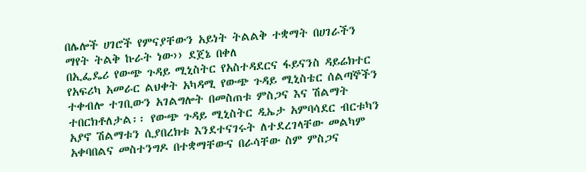በሌሎች ሀገሮች የምናያቸውን አይነት ትልልቅ ተቋማት በሀገራችን ማየት ትልቅ ኩራት ነው›› ደጀኔ በቀለ
በኢፌዴሪ የውጭ ጉዳይ ሚኒስትር የአስተዳደርና ፋይናንስ ዳይሬክተር
የአፍሪካ አመራር ልህቀት አካዳሚ የውጭ ጉዳይ ሚኒስቴር ሰልጣኞችን ተቀብሎ ተገቢውን አገልግሎት በመስጠቱ ምስጋና እና ሽልማት ተበርክቶለታል፡፡ የውጭ ጉዳይ ሚኒስትር ዲኤታ አምባሳደር ብርቱካን አያኖ ሽልማቱን ሲያበረክቱ እንደተናገሩት ለተደረገላቸው መልካም አቀባበልና መስተንግዶ በተቋማቸውና በራሳቸው ስም ምስጋና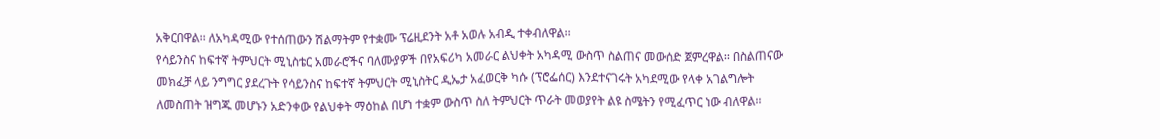አቅርበዋል፡፡ ለአካዳሚው የተሰጠውን ሽልማትም የተቋሙ ፕሬዚደንት አቶ አወሉ አብዲ ተቀብለዋል፡፡
የሳይንስና ከፍተኛ ትምህርት ሚኒስቴር አመራሮችና ባለሙያዎች በየአፍሪካ አመራር ልህቀት አካዳሚ ውስጥ ስልጠና መውሰድ ጀምረዋል፡፡ በስልጠናው መክፈቻ ላይ ንግግር ያደረጉት የሳይንስና ከፍተኛ ትምህርት ሚኒስትር ዲኤታ አፈወርቅ ካሱ (ፕሮፌሰር) እንደተናገሩት አካደሚው የላቀ አገልግሎት ለመስጠት ዝግጁ መሆኑን አድንቀው የልህቀት ማዕከል በሆነ ተቋም ውስጥ ስለ ትምህርት ጥራት መወያየት ልዩ ስሜትን የሚፈጥር ነው ብለዋል፡፡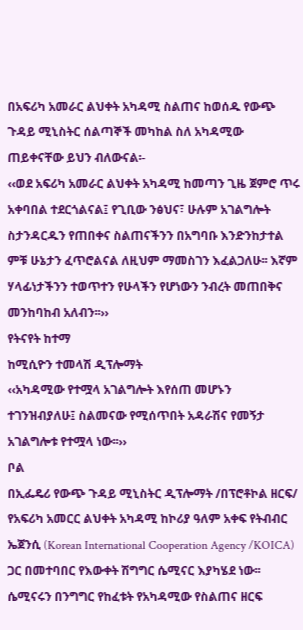በአፍሪካ አመራር ልህቀት አካዳሚ ስልጠና ከወሰዱ የውጭ ጉዳይ ሚኒስትር ሰልጣኞች መካከል ስለ አካዳሚው ጠይቀናቸው ይህን ብለውናል፡-
‹‹ወደ አፍሪካ አመራር ልህቀት አካዳሚ ከመጣን ጊዜ ጀምሮ ጥሩ አቀባበል ተደርጎልናል፤ የጊቢው ንፅህና፣ ሁሉም አገልግሎት ስታንዳርዱን የጠበቀና ስልጠናችንን በአግባቡ እንድንከታተል ምቹ ሁኔታን ፈጥሮልናል ለዚህም ማመስገን እፈልጋለሁ፡፡ እኛም ሃላፊነታችንን ተወጥተን የሁላችን የሆነውን ንብረት መጠበቅና መንከባከብ አለብን፡፡››
የትናየት ከተማ
ከሚሲዮን ተመላሽ ዲፕሎማት
‹‹አካዳሚው የተሟላ አገልግሎት እየሰጠ መሆኑን ተገንዝብያለሁ፤ ስልመናው የሚሰጥበት አዳራሽና የመኝታ አገልግሎቱ የተሟላ ነው፡፡››
ቦል
በኢፌዴሪ የውጭ ጉዳይ ሚኒስትር ዲፕሎማት /በፕሮቶኮል ዘርፍ/
የአፍሪካ አመርር ልህቀት አካዳሚ ከኮሪያ ዓለም አቀፍ የትብብር ኤጀንሲ (Korean International Cooperation Agency /KOICA) ጋር በመተባበር የእውቀት ሽግግር ሴሚናር እያካሄደ ነው፡፡
ሴሚናሩን በንግግር የከፈቱት የአካዳሚው የስልጠና ዘርፍ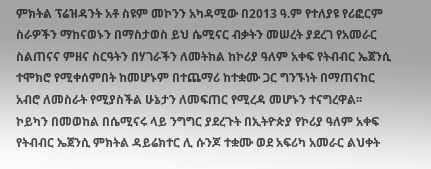ምክትል ፕሬዝዳንት አቶ ስዩም መኮንን አካዳሚው በ2013 ዓ.ም የተለያዩ የሪፎርም ስራዎችን ማከናወኑን በማስታወስ ይህ ሴሚናር ብቃትን መሠረት ያደረገ የአመራር ስልጠናና ምዘና ስርዓትን በሃገራችን ለመትከል ከኮሪያ ዓለም አቀፍ የትብብር ኤጀንሲ ተሞክሮ የሚቀሰምበት ከመሆኑም በተጨማሪ ከተቋሙ ጋር ግንኙነት በማጠናከር አብሮ ለመስራት የሚያስችል ሁኔታን ለመፍጠር የሚረዳ መሆኑን ተናግረዋል፡፡
ኮይካን በመወከል በሴሚናሩ ላይ ንግግር ያደረጉት በኢትዮጵያ የኮሪያ ዓለም አቀፍ የትብብር ኤጀንሲ ምክትል ዳይሬክተር ሊ ሱንጆ ተቋሙ ወደ አፍሪካ አመራር ልህቀት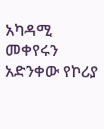አካዳሚ መቀየሩን አድንቀው የኮሪያ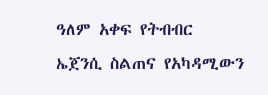ዓለም አቀፍ የትብብር ኤጀንሲ ስልጠና የአካዳሚውን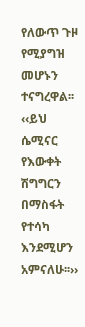የለውጥ ጉዞ የሚያግዝ መሆኑን ተናግረዋል፡፡ ‹‹ይህ ሴሚናር የእውቀት ሽግግርን በማስፋት የተሳካ እንደሚሆን አምናለሁ፡፡››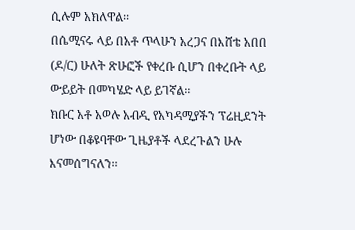ሲሉም አክለዋል፡፡
በሴሚናሩ ላይ በአቶ ጥላሁን አረጋና በእሸቴ አበበ (ዶ/ር) ሁለት ጽሁፎች የቀረቡ ሲሆን በቀረቡት ላይ ውይይት በመካሄድ ላይ ይገኛል፡፡
ክቡር አቶ አወሉ አብዲ የአካዳሚያችን ፕሬዚደንት ሆነው በቆዩባቸው ጊዜያቶች ላደረጉልን ሁሉ እናመሰግናለን፡፡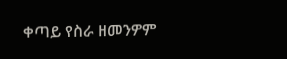ቀጣይ የስራ ዘመንዎም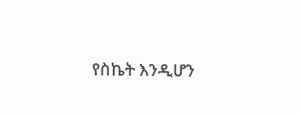የስኬት እንዲሆን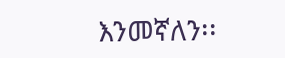እንመኛለን፡፡